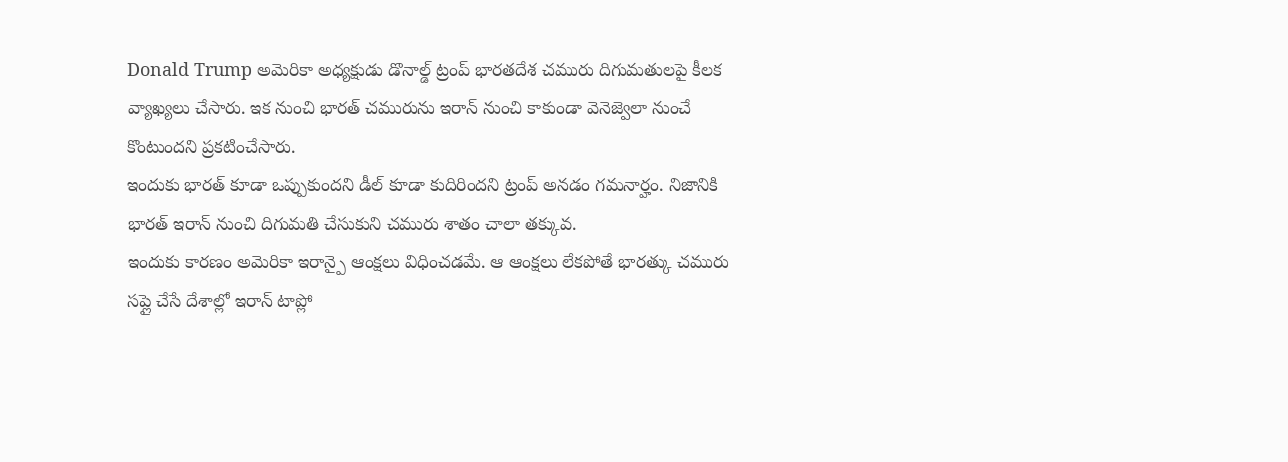Donald Trump అమెరికా అధ్యక్షుడు డొనాల్డ్ ట్రంప్ భారతదేశ చమురు దిగుమతులపై కీలక వ్యాఖ్యలు చేసారు. ఇక నుంచి భారత్ చమురును ఇరాన్ నుంచి కాకుండా వెనెజ్వెలా నుంచే కొంటుందని ప్రకటించేసారు.
ఇందుకు భారత్ కూడా ఒప్పుకుందని డీల్ కూడా కుదిరిందని ట్రంప్ అనడం గమనార్హం. నిజానికి భారత్ ఇరాన్ నుంచి దిగుమతి చేసుకుని చమురు శాతం చాలా తక్కువ.
ఇందుకు కారణం అమెరికా ఇరాన్పై ఆంక్షలు విధించడమే. ఆ ఆంక్షలు లేకపోతే భారత్కు చమురు సప్లై చేసే దేశాల్లో ఇరాన్ టాప్లో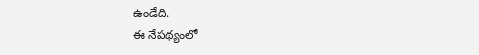ఉండేది.
ఈ నేపథ్యంలో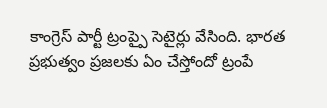కాంగ్రెస్ పార్టీ ట్రంప్పై సెటైర్లు వేసింది. భారత ప్రభుత్వం ప్రజలకు ఏం చేస్తోందో ట్రంపే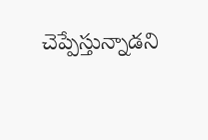చెప్పేస్తున్నాడని